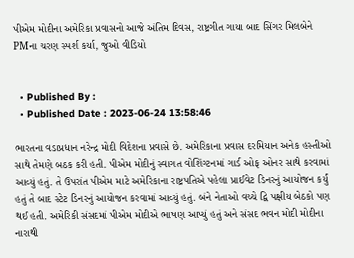પીએમ મોદીના અમેરિકા પ્રવાસનો આજે અંતિમ દિવસ, રાષ્ટ્રગીત ગાયા બાદ સિંગર મિલબેને PMના ચરણ સ્પર્શ કર્યા, જુઓ વીડિયો


  • Published By :
  • Published Date : 2023-06-24 13:58:46

ભારતના વડાપ્રધાન નરેન્દ્ર મોદી વિદેશના પ્રવાસે છે. અમેરિકાના પ્રવાસ દરમિયાન અનેક હસ્તીઓ સાથે તેમણે બઠક કરી હતી. પીએમ મોદીનું સ્વાગત વોશિંગ્ટનમાં ગાર્ડ ઓફ ઓનર સાથે કરવામાં આવ્યું હતું. તે ઉપરાંત પીએમ માટે અમેરિકાના રાષ્ટ્રપતિએ પહેલા પ્રાઈવેટ ડિનરનું આયોજન કર્યું હતું તે બાદ સ્ટેટ ડિનરનું આયોજન કરવામાં આવ્યું હતું. બંને નેતાઓ વચ્ચે દ્વિ પક્ષીય બેઠકો પણ થઈ હતી. અમેરિકી સંસદમાં પીએમ મોદીએ ભાષણ આપ્યું હતું અને સંસદ ભવન મોદી મોદીના નારાથી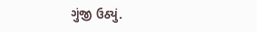ગુંજી ઉઠ્યું.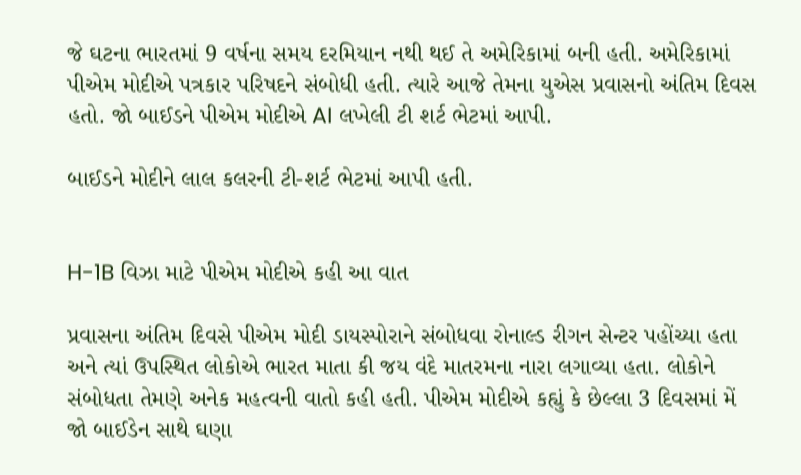જે ઘટના ભારતમાં 9 વર્ષના સમય દરમિયાન નથી થઈ તે અમેરિકામાં બની હતી. અમેરિકામાં પીએમ મોદીએ પત્રકાર પરિષદને સંબોધી હતી. ત્યારે આજે તેમના યુએસ પ્રવાસનો અંતિમ દિવસ હતો. જો બાઈડને પીએમ મોદીએ AI લખેલી ટી શર્ટ ભેટમાં આપી.

બાઈડને મોદીને લાલ કલરની ટી-શર્ટ ભેટમાં આપી હતી.


H-1B વિઝા માટે પીએમ મોદીએ કહી આ વાત

પ્રવાસના અંતિમ દિવસે પીએમ મોદી ડાયસ્પોરાને સંબોધવા રોનાલ્ડ રીગન સેન્ટર પહોંચ્યા હતા અને ત્યાં ઉપસ્થિત લોકોએ ભારત માતા કી જય વંદે માતરમના નારા લગાવ્યા હતા. લોકોને સંબોધતા તેમણે અનેક મહત્વની વાતો કહી હતી. પીએમ મોદીએ કહ્યું કે છેલ્લા 3 દિવસમાં મેં જો બાઈડેન સાથે ઘણા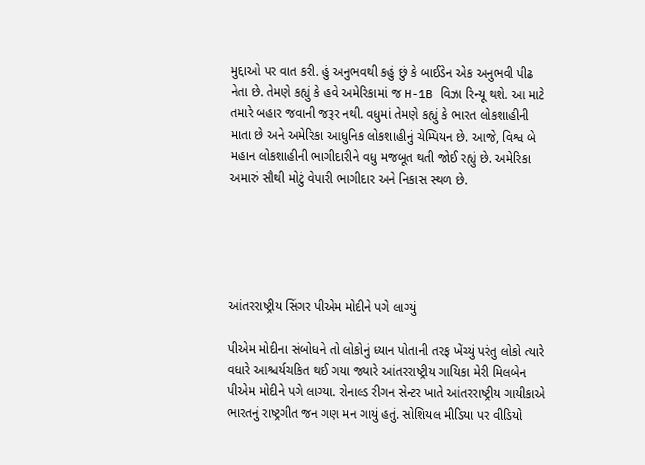મુદ્દાઓ પર વાત કરી. હું અનુભવથી કહું છું કે બાઈડેન એક અનુભવી પીઢ નેતા છે. તેમણે કહ્યું કે હવે અમેરિકામાં જ H-1B વિઝા રિન્યૂ થશે. આ માટે તમારે બહાર જવાની જરૂર નથી. વધુમાં તેમણે કહ્યું કે ભારત લોકશાહીની માતા છે અને અમેરિકા આધુનિક લોકશાહીનું ચેમ્પિયન છે. આજે, વિશ્વ બે મહાન લોકશાહીની ભાગીદારીને વધુ મજબૂત થતી જોઈ રહ્યું છે. અમેરિકા અમારું સૌથી મોટું વેપારી ભાગીદાર અને નિકાસ સ્થળ છે.





આંતરરાષ્ટ્રીય સિંગર પીએમ મોદીને પગે લાગ્યું

પીએમ મોદીના સંબોધને તો લોકોનું ધ્યાન પોતાની તરફ ખેંચ્યું પરંતુ લોકો ત્યારે વધારે આશ્ચર્યચકિત થઈ ગયા જ્યારે આંતરરાષ્ટ્રીય ગાયિકા મેરી મિલબેન પીએમ મોદીને પગે લાગ્યા. રોનાલ્ડ રીગન સેન્ટર ખાતે આંતરરાષ્ટ્રીય ગાયીકાએ ભારતનું રાષ્ટ્રગીત જન ગણ મન ગાયું હતું. સોશિયલ મીડિયા પર વીડિયો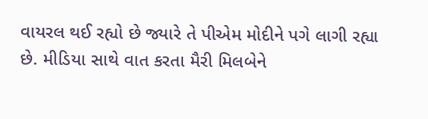વાયરલ થઈ રહ્યો છે જ્યારે તે પીએમ મોદીને પગે લાગી રહ્યા છે. મીડિયા સાથે વાત કરતા મૈરી મિલબેને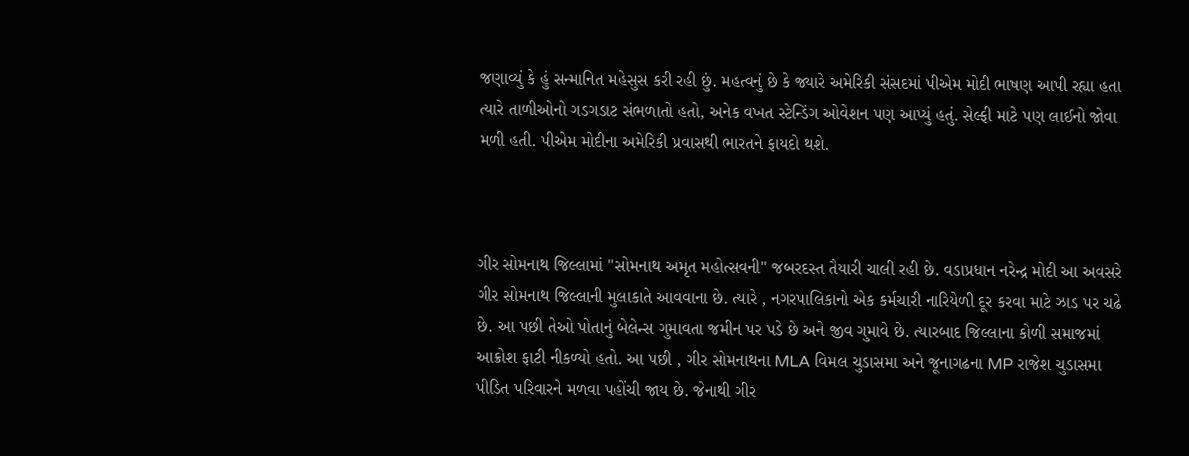જણાવ્યું કે હું સન્માનિત મહેસુસ કરી રહી છું. મહત્વનું છે કે જ્યારે અમેરિકી સંસદમાં પીએમ મોદી ભાષણ આપી રહ્યા હતા ત્યારે તાળીઓનો ગડગડાટ સંભળાતો હતો, અનેક વખત સ્ટેન્ડિંગ ઓવેશન પણ આપ્યું હતું. સેલ્ફી માટે પણ લાઈનો જોવા મળી હતી. પીએમ મોદીના અમેરિકી પ્રવાસથી ભારતને ફાયદો થશે.



ગીર સોમનાથ જિલ્લામાં "સોમનાથ અમૃત મહોત્સવની" જબરદસ્ત તૈયારી ચાલી રહી છે. વડાપ્રધાન નરેન્દ્ર મોદી આ અવસરે ગીર સોમનાથ જિલ્લાની મુલાકાતે આવવાના છે. ત્યારે , નગરપાલિકાનો એક કર્મચારી નારિયેળી દૂર કરવા માટે ઝાડ પર ચઢે છે. આ પછી તેઓ પોતાનું બેલેન્સ ગુમાવતા જમીન પર પડે છે અને જીવ ગુમાવે છે. ત્યારબાદ જિલ્લાના કોળી સમાજમાં આક્રોશ ફાટી નીકળ્યો હતો. આ પછી , ગીર સોમનાથના MLA વિમલ ચુડાસમા અને જૂનાગઢના MP રાજેશ ચુડાસમા પીડિત પરિવારને મળવા પહોંચી જાય છે. જેનાથી ગીર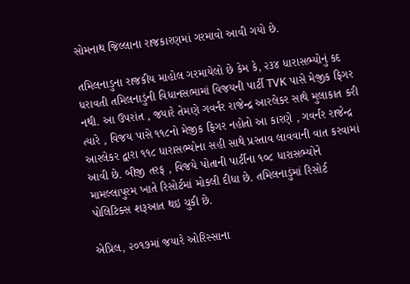સોમનાથ જિલ્લાના રાજકારણમાં ગરમાવો આવી ગયો છે.

તમિલનાડુના રાજકીય માહોલ ગરમાયેલો છે કેમ કે, ૨૩૪ ધારાસભ્યોનું કદ ધરાવતી તમિલનાડુંની વિધાનસભામાં વિજયની પાર્ટી TVK પાસે મેજીક ફિગર નથી. આ ઉપરાંત , જયારે તેમણે ગવર્નર રાજેન્દ્ર આરલેકર સાથે મુલાકાત કરી ત્યારે , વિજય પાસે ૧૧૮નો મેજીક ફિગર નહોતો આ કારણે , ગવર્નર રાજેન્દ્ર આરલેકર દ્વારા ૧૧૮ ધારાસભ્યોના સહી સાથે પ્રસ્તાવ લાવવાની વાત કરવામાં આવી છે. બીજી તરફ , વિજયે પોતાની પાર્ટીના ૧૦૮ ધારાસભ્યોને મામલ્લાપુરમ ખાતે રિસોર્ટમાં મોકલી દીધા છે. તમિલનાડુંમાં રિસોર્ટ પોલિટિક્સ શરૂઆત થઇ ચુકી છે.

એપ્રિલ, ૨૦૧૭માં જયારે ઓરિસ્સાના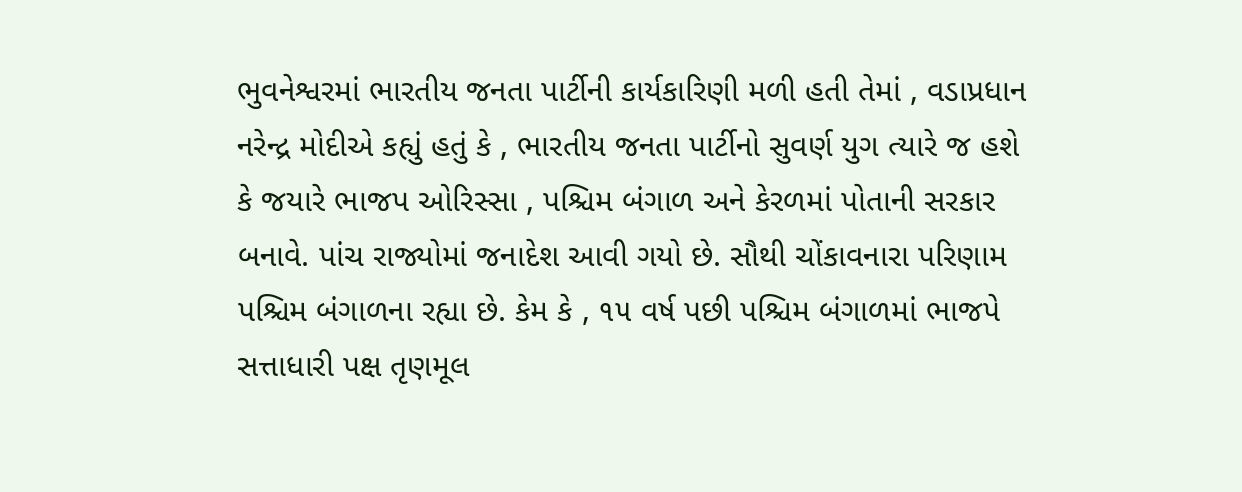ભુવનેશ્વરમાં ભારતીય જનતા પાર્ટીની કાર્યકારિણી મળી હતી તેમાં , વડાપ્રધાન નરેન્દ્ર મોદીએ કહ્યું હતું કે , ભારતીય જનતા પાર્ટીનો સુવર્ણ યુગ ત્યારે જ હશે કે જયારે ભાજપ ઓરિસ્સા , પશ્ચિમ બંગાળ અને કેરળમાં પોતાની સરકાર બનાવે. પાંચ રાજ્યોમાં જનાદેશ આવી ગયો છે. સૌથી ચોંકાવનારા પરિણામ પશ્ચિમ બંગાળના રહ્યા છે. કેમ કે , ૧૫ વર્ષ પછી પશ્ચિમ બંગાળમાં ભાજપે સત્તાધારી પક્ષ તૃણમૂલ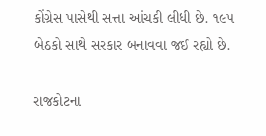કોંગ્રેસ પાસેથી સત્તા આંચકી લીધી છે. ૧૯૫ બેઠકો સાથે સરકાર બનાવવા જઈ રહ્યો છે.

રાજકોટના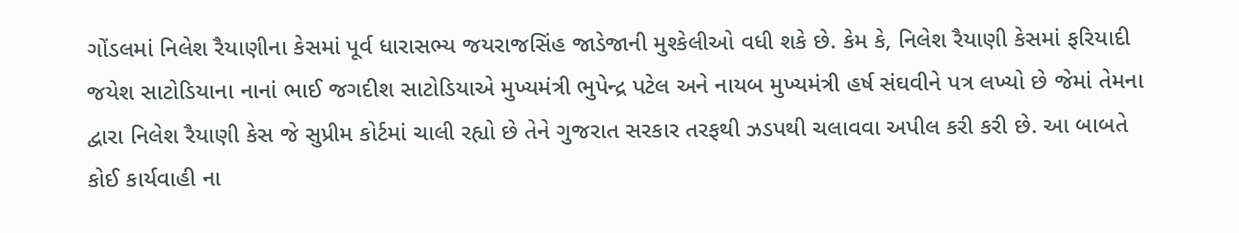ગોંડલમાં નિલેશ રૈયાણીના કેસમાં પૂર્વ ધારાસભ્ય જયરાજસિંહ જાડેજાની મુશ્કેલીઓ વધી શકે છે. કેમ કે, નિલેશ રૈયાણી કેસમાં ફરિયાદી જયેશ સાટોડિયાના નાનાં ભાઈ જગદીશ સાટોડિયાએ મુખ્યમંત્રી ભુપેન્દ્ર પટેલ અને નાયબ મુખ્યમંત્રી હર્ષ સંઘવીને પત્ર લખ્યો છે જેમાં તેમના દ્વારા નિલેશ રૈયાણી કેસ જે સુપ્રીમ કોર્ટમાં ચાલી રહ્યો છે તેને ગુજરાત સરકાર તરફથી ઝડપથી ચલાવવા અપીલ કરી કરી છે. આ બાબતે કોઈ કાર્યવાહી ના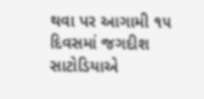થવા પર આગામી ૧૫ દિવસમાં જગદીશ સાટોડિયાએ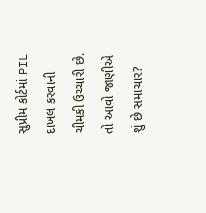સુપ્રીમ કોર્ટમાં PIL દાખલ કરવાની ચીમકી ઉચ્ચારી છે. તો આવો જાણીએ શું છે સમાચાર?